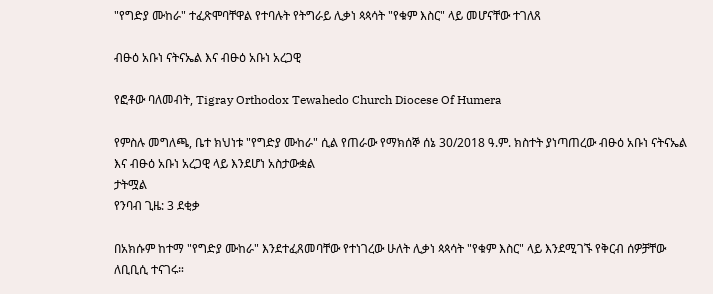"የግድያ ሙከራ" ተፈጽሞባቸዋል የተባሉት የትግራይ ሊቃነ ጳጳሳት "የቁም እስር" ላይ መሆናቸው ተገለጸ

ብፁዕ አቡነ ናትናኤል እና ብፁዕ አቡነ አረጋዊ

የፎቶው ባለመብት, Tigray Orthodox Tewahedo Church Diocese Of Humera

የምስሉ መግለጫ, ቤተ ክህነቱ "የግድያ ሙከራ" ሲል የጠራው የማክሰኞ ሰኔ 30/2018 ዓ.ም. ክስተት ያነጣጠረው ብፁዕ አቡነ ናትናኤል እና ብፁዕ አቡነ አረጋዊ ላይ እንደሆነ አስታውቋል
ታትሟል
የንባብ ጊዜ: 3 ደቂቃ

በአክሱም ከተማ "የግድያ ሙከራ" እንደተፈጸመባቸው የተነገረው ሁለት ሊቃነ ጳጳሳት "የቁም እስር" ላይ እንደሚገኙ የቅርብ ሰዎቻቸው ለቢቢሲ ተናገሩ።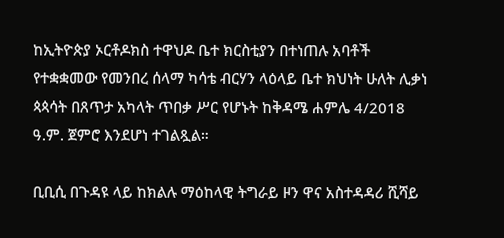ከኢትዮጵያ ኦርቶዶክስ ተዋህዶ ቤተ ክርስቲያን በተነጠሉ አባቶች የተቋቋመው የመንበረ ሰላማ ካሳቴ ብርሃን ላዕላይ ቤተ ክህነት ሁለት ሊቃነ ጳጳሳት በጸጥታ አካላት ጥበቃ ሥር የሆኑት ከቅዳሜ ሐምሌ 4/2018 ዓ.ም. ጀምሮ እንደሆነ ተገልጿል።

ቢቢሲ በጉዳዩ ላይ ከክልሉ ማዕከላዊ ትግራይ ዞን ዋና አስተዳዳሪ ሺሻይ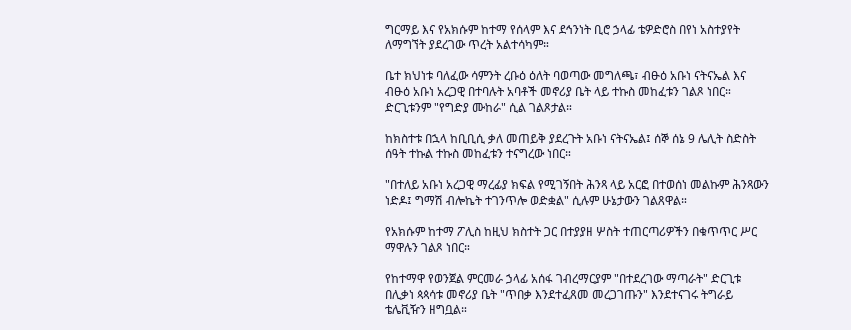ግርማይ እና የአክሱም ከተማ የሰላም እና ደኅንነት ቢሮ ኃላፊ ቴዎድሮስ በየነ አስተያየት ለማግኘት ያደረገው ጥረት አልተሳካም።

ቤተ ክህነቱ ባለፈው ሳምንት ረቡዕ ዕለት ባወጣው መግለጫ፣ ብፁዕ አቡነ ናትናኤል እና ብፁዕ አቡነ አረጋዊ በተባሉት አባቶች መኖሪያ ቤት ላይ ተኩስ መከፈቱን ገልጾ ነበር። ድርጊቱንም "የግድያ ሙከራ" ሲል ገልጾታል።

ከክስተቱ በኋላ ከቢቢሲ ቃለ መጠይቅ ያደረጉት አቡነ ናትናኤል፤ ሰኞ ሰኔ 9 ሌሊት ስድስት ሰዓት ተኩል ተኩስ መከፈቱን ተናግረው ነበር።

"በተለይ አቡነ አረጋዊ ማረፊያ ክፍል የሚገኝበት ሕንጻ ላይ አርፎ በተወሰነ መልኩም ሕንጻውን ነድዶ፤ ግማሽ ብሎኬት ተገንጥሎ ወድቋል" ሲሉም ሁኔታውን ገልጸዋል።

የአክሱም ከተማ ፖሊስ ከዚህ ክስተት ጋር በተያያዘ ሦስት ተጠርጣሪዎችን በቁጥጥር ሥር ማዋሉን ገልጾ ነበር።

የከተማዋ የወንጀል ምርመራ ኃላፊ አሰፋ ገብረማርያም "በተደረገው ማጣራት" ድርጊቱ በሊቃነ ጳጳሳቱ መኖሪያ ቤት "ጥበቃ እንደተፈጸመ መረጋገጡን" እንደተናገሩ ትግራይ ቴሌቪዥን ዘግቧል።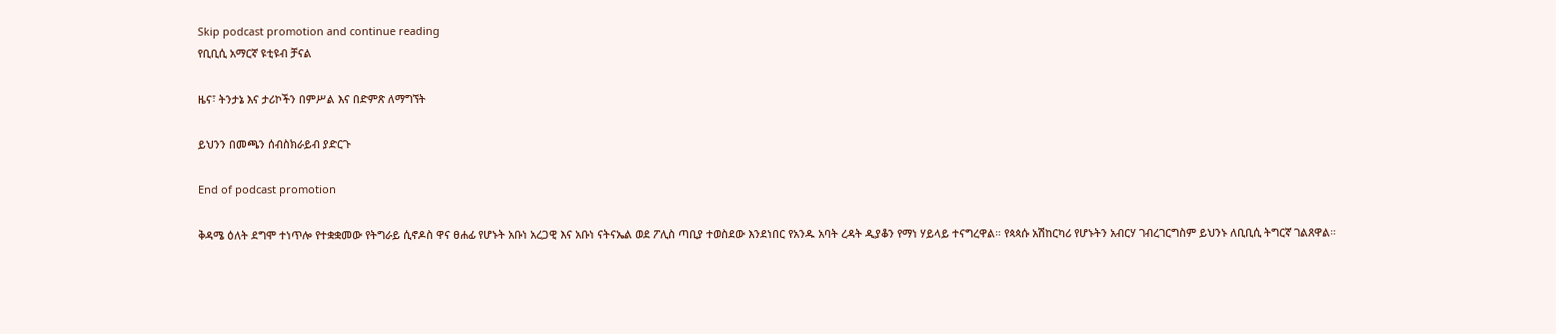Skip podcast promotion and continue reading
የቢቢሲ አማርኛ ዩቲዩብ ቻናል

ዜና፣ ትንታኔ እና ታሪኮችን በምሥል እና በድምጽ ለማግኘት

ይህንን በመጫን ሰብስክራይብ ያድርጉ

End of podcast promotion

ቅዳሜ ዕለት ደግሞ ተነጥሎ የተቋቋመው የትግራይ ሲኖዶስ ዋና ፀሐፊ የሆኑት አቡነ አረጋዊ እና አቡነ ናትናኤል ወደ ፖሊስ ጣቢያ ተወስደው እንደነበር የአንዱ አባት ረዳት ዲያቆን የማነ ሃይላይ ተናግረዋል። የጳጳሱ አሽከርካሪ የሆኑትን አብርሃ ገብረገርግስም ይህንኑ ለቢቢሲ ትግርኛ ገልጸዋል።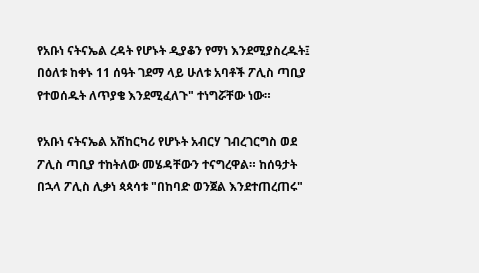የአቡነ ናትናኤል ረዳት የሆኑት ዲያቆን የማነ እንደሚያስረዱት፤ በዕለቱ ከቀኑ 11 ሰዓት ገደማ ላይ ሁለቱ አባቶች ፖሊስ ጣቢያ የተወሰዱት ለጥያቄ እንደሚፈለጉ" ተነግሯቸው ነው።

የአቡነ ናትናኤል አሽከርካሪ የሆኑት አብርሃ ገብረገርግስ ወደ ፖሊስ ጣቢያ ተከትለው መሄዳቸውን ተናግረዋል። ከሰዓታት በኋላ ፖሊስ ሊቃነ ጳጳሳቱ "በከባድ ወንጀል እንደተጠረጠሩ"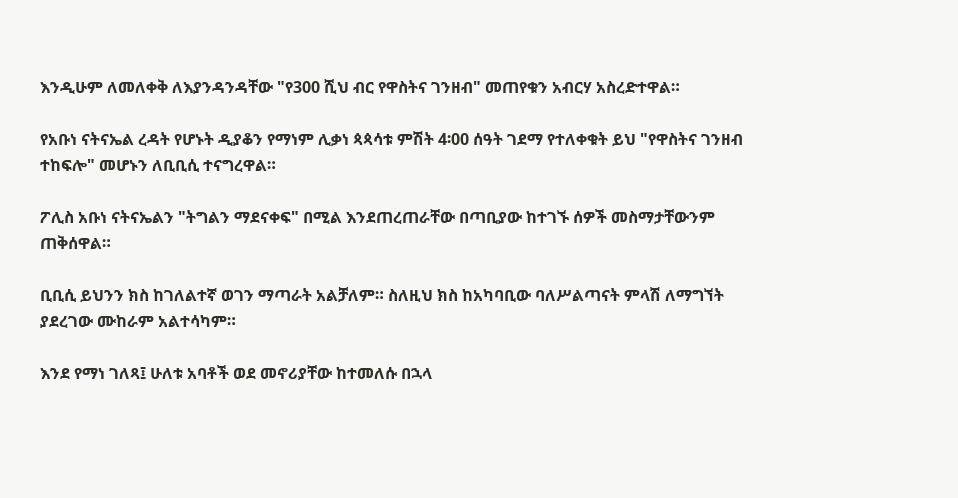እንዲሁም ለመለቀቅ ለእያንዳንዳቸው "የ300 ሺህ ብር የዋስትና ገንዘብ" መጠየቁን አብርሃ አስረድተዋል።

የአቡነ ናትናኤል ረዳት የሆኑት ዲያቆን የማነም ሊቃነ ጳጳሳቱ ምሽት 4፡00 ሰዓት ገደማ የተለቀቁት ይህ "የዋስትና ገንዘብ ተከፍሎ" መሆኑን ለቢቢሲ ተናግረዋል።

ፖሊስ አቡነ ናትናኤልን "ትግልን ማደናቀፍ" በሚል እንደጠረጠራቸው በጣቢያው ከተገኙ ሰዎች መስማታቸውንም ጠቅሰዋል።

ቢቢሲ ይህንን ክስ ከገለልተኛ ወገን ማጣራት አልቻለም። ስለዚህ ክስ ከአካባቢው ባለሥልጣናት ምላሽ ለማግኘት ያደረገው ሙከራም አልተሳካም።

እንደ የማነ ገለጻ፤ ሁለቱ አባቶች ወደ መኖሪያቸው ከተመለሱ በኋላ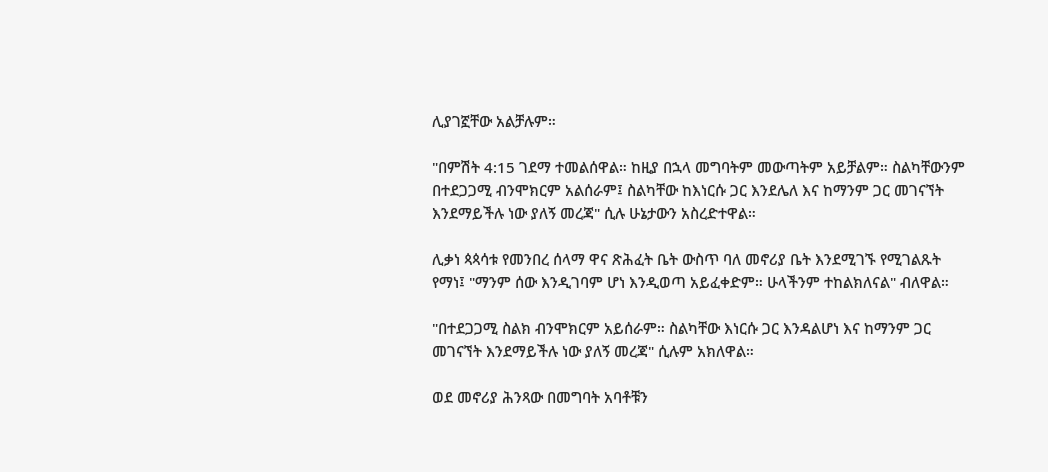ሊያገኟቸው አልቻሉም።

"በምሽት 4:15 ገደማ ተመልሰዋል። ከዚያ በኋላ መግባትም መውጣትም አይቻልም። ስልካቸውንም በተደጋጋሚ ብንሞክርም አልሰራም፤ ስልካቸው ከእነርሱ ጋር እንደሌለ እና ከማንም ጋር መገናኘት እንደማይችሉ ነው ያለኝ መረጃ" ሲሉ ሁኔታውን አስረድተዋል።

ሊቃነ ጳጳሳቱ የመንበረ ሰላማ ዋና ጽሕፈት ቤት ውስጥ ባለ መኖሪያ ቤት እንደሚገኙ የሚገልጹት የማነ፤ "ማንም ሰው እንዲገባም ሆነ እንዲወጣ አይፈቀድም። ሁላችንም ተከልክለናል" ብለዋል።

"በተደጋጋሚ ስልክ ብንሞክርም አይሰራም። ስልካቸው እነርሱ ጋር እንዳልሆነ እና ከማንም ጋር መገናኘት እንደማይችሉ ነው ያለኝ መረጃ" ሲሉም አክለዋል።

ወደ መኖሪያ ሕንጻው በመግባት አባቶቹን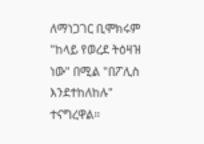ለማነጋገር ቢሞክሩም "ከላይ የወረደ ትዕዛዝ ነው" በሚል "በፖሊስ እንደተከለከሉ" ተናግረዋል።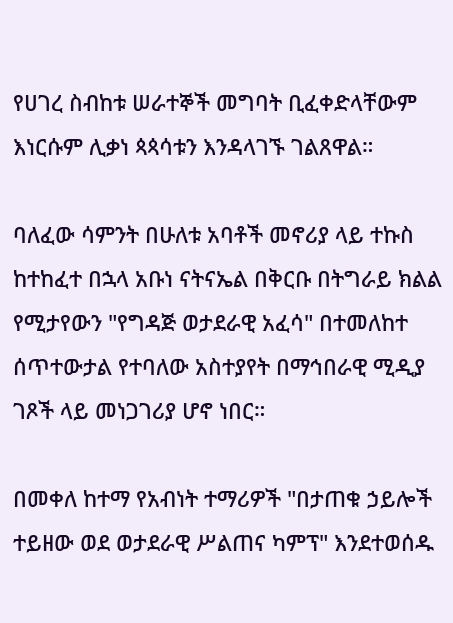የሀገረ ስብከቱ ሠራተኞች መግባት ቢፈቀድላቸውም እነርሱም ሊቃነ ጳጳሳቱን እንዳላገኙ ገልጸዋል።

ባለፈው ሳምንት በሁለቱ አባቶች መኖሪያ ላይ ተኩስ ከተከፈተ በኋላ አቡነ ናትናኤል በቅርቡ በትግራይ ክልል የሚታየውን "የግዳጅ ወታደራዊ አፈሳ" በተመለከተ ሰጥተውታል የተባለው አስተያየት በማኅበራዊ ሚዲያ ገጾች ላይ መነጋገሪያ ሆኖ ነበር።

በመቀለ ከተማ የአብነት ተማሪዎች "በታጠቁ ኃይሎች ተይዘው ወደ ወታደራዊ ሥልጠና ካምፕ" እንደተወሰዱ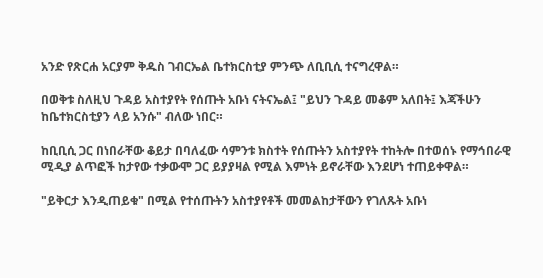አንድ የጽርሐ አርያም ቅዱስ ገብርኤል ቤተክርስቲያ ምንጭ ለቢቢሲ ተናግረዋል።

በወቅቱ ስለዚህ ጉዳይ አስተያየት የሰጡት አቡነ ናትናኤል፤ "ይህን ጉዳይ መቆም አለበት፤ እጃችሁን ከቤተክርስቲያን ላይ አንሱ" ብለው ነበር።

ከቢቢሲ ጋር በነበራቸው ቆይታ በባለፈው ሳምንቱ ክስተት የሰጡትን አስተያየት ተከትሎ በተወሰኑ የማኅበራዊ ሚዲያ ልጥፎች ከታየው ተቃውሞ ጋር ይያያዛል የሚል እምነት ይኖራቸው እንደሆነ ተጠይቀዋል።

"ይቅርታ እንዲጠይቁ" በሚል የተሰጡትን አስተያየቶች መመልከታቸውን የገለጹት አቡነ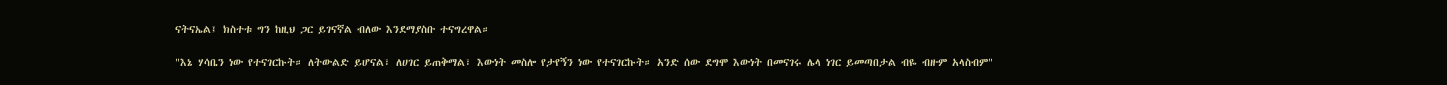ናትናኤል፤ ክስተቱ ግን ከዚህ ጋር ይገናኛል ብለው እንደማያስቡ ተናግረዋል።

"እኔ ሃሳቤን ነው የተናገርኩት። ለትውልድ ይሆናል፣ ለሀገር ይጠቅማል፣ እውነት መስሎ የታየኝን ነው የተናገርኩት። አንድ ሰው ደግሞ እውነት በመናገሩ ሌላ ነገር ይመጣበታል ብዬ ብዙም አላስብም"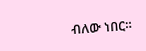ብለው ነበር።